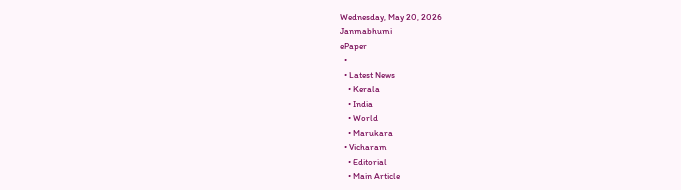Wednesday, May 20, 2026
Janmabhumi
ePaper
  •
  • Latest News
    • Kerala
    • India
    • World
    • Marukara
  • Vicharam
    • Editorial
    • Main Article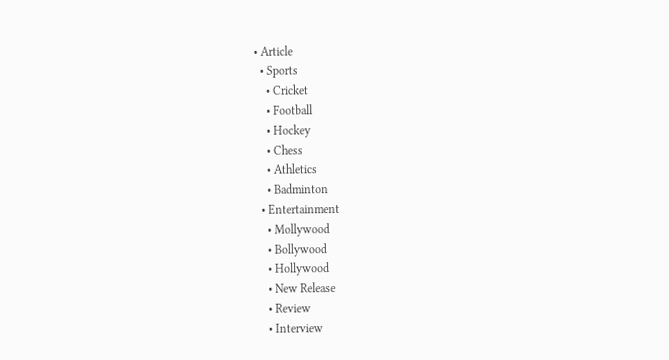• Article
  • Sports
    • Cricket
    • Football
    • Hockey
    • Chess
    • Athletics
    • Badminton
  • Entertainment
    • Mollywood
    • Bollywood
    • Hollywood
    • New Release
    • Review
    • Interview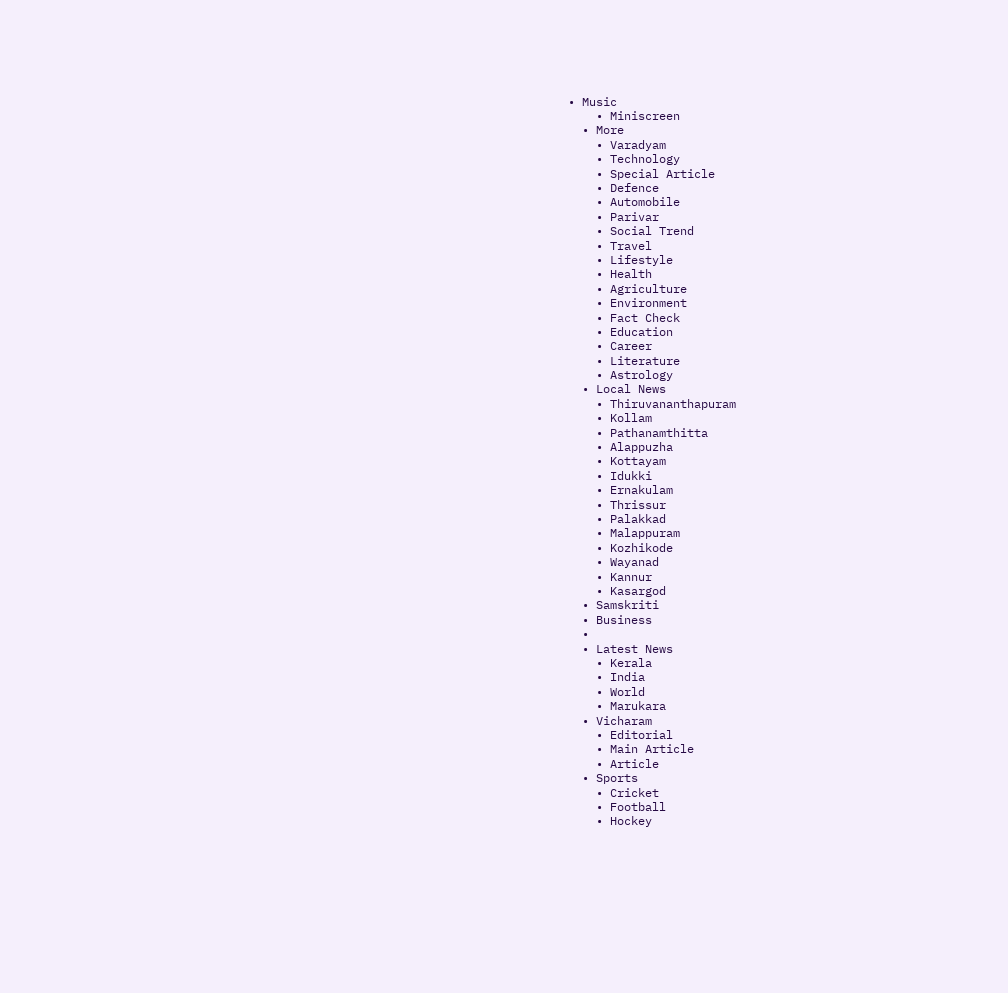• Music
    • Miniscreen
  • More
    • Varadyam
    • Technology
    • Special Article
    • Defence
    • Automobile
    • Parivar
    • Social Trend
    • Travel
    • Lifestyle
    • Health
    • Agriculture
    • Environment
    • Fact Check
    • Education
    • Career
    • Literature
    • Astrology
  • Local News
    • Thiruvananthapuram
    • Kollam
    • Pathanamthitta
    • Alappuzha
    • Kottayam
    • Idukki
    • Ernakulam
    • Thrissur
    • Palakkad
    • Malappuram
    • Kozhikode
    • Wayanad
    • Kannur
    • Kasargod
  • Samskriti
  • Business
  •
  • Latest News
    • Kerala
    • India
    • World
    • Marukara
  • Vicharam
    • Editorial
    • Main Article
    • Article
  • Sports
    • Cricket
    • Football
    • Hockey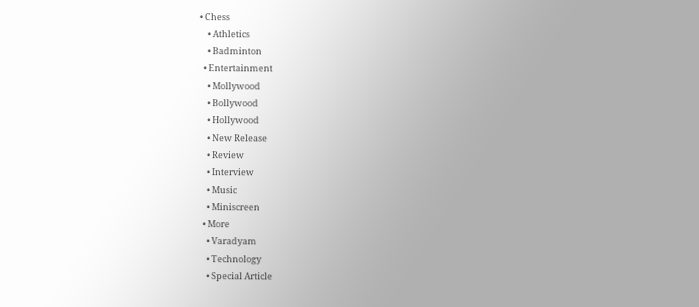• Chess
    • Athletics
    • Badminton
  • Entertainment
    • Mollywood
    • Bollywood
    • Hollywood
    • New Release
    • Review
    • Interview
    • Music
    • Miniscreen
  • More
    • Varadyam
    • Technology
    • Special Article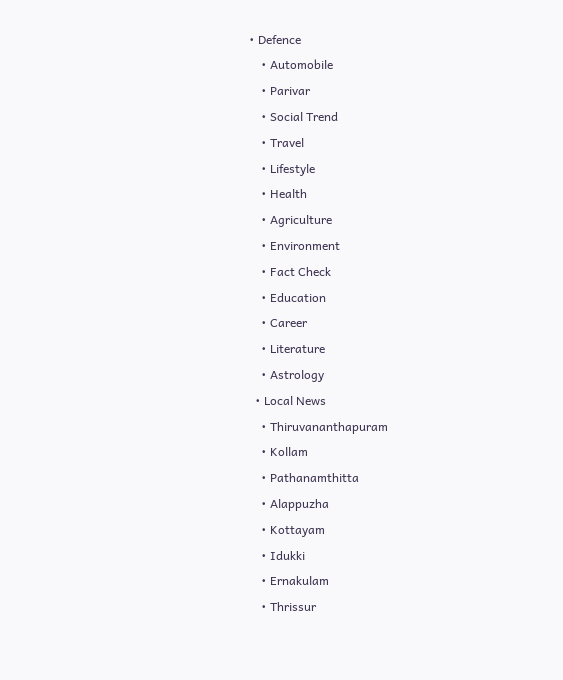• Defence
    • Automobile
    • Parivar
    • Social Trend
    • Travel
    • Lifestyle
    • Health
    • Agriculture
    • Environment
    • Fact Check
    • Education
    • Career
    • Literature
    • Astrology
  • Local News
    • Thiruvananthapuram
    • Kollam
    • Pathanamthitta
    • Alappuzha
    • Kottayam
    • Idukki
    • Ernakulam
    • Thrissur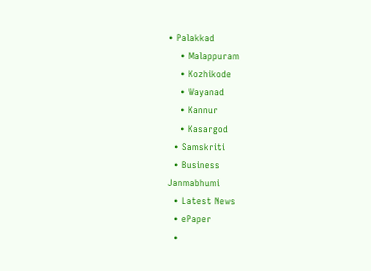• Palakkad
    • Malappuram
    • Kozhikode
    • Wayanad
    • Kannur
    • Kasargod
  • Samskriti
  • Business
Janmabhumi
  • Latest News
  • ePaper
  •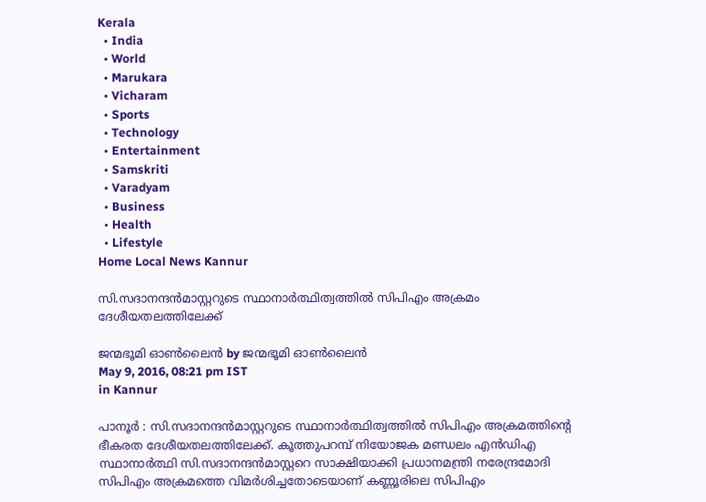Kerala
  • India
  • World
  • Marukara
  • Vicharam
  • Sports
  • Technology
  • Entertainment
  • Samskriti
  • Varadyam
  • Business
  • Health
  • Lifestyle
Home Local News Kannur

സി.സദാനന്ദന്‍മാസ്റ്ററുടെ സ്ഥാനാര്‍ത്ഥിത്വത്തില്‍ സിപിഎം അക്രമം ദേശീയതലത്തിലേക്ക്

ജന്മഭൂമി ഓണ്‍ലൈന്‍ by ജന്മഭൂമി ഓണ്‍ലൈന്‍
May 9, 2016, 08:21 pm IST
in Kannur

പാനൂര്‍ : സി.സദാനന്ദന്‍മാസ്റ്ററുടെ സ്ഥാനാര്‍ത്ഥിത്വത്തില്‍ സിപിഎം അക്രമത്തിന്റെ ഭീകരത ദേശീയതലത്തിലേക്ക്. കൂത്തുപറമ്പ് നിയോജക മണ്ഡലം എന്‍ഡിഎ സ്ഥാനാര്‍ത്ഥി സി.സദാനന്ദന്‍മാസ്റ്ററെ സാക്ഷിയാക്കി പ്രധാനമന്ത്രി നരേന്ദ്രമോദി സിപിഎം അക്രമത്തെ വിമര്‍ശിച്ചതോടെയാണ് കണ്ണൂരിലെ സിപിഎം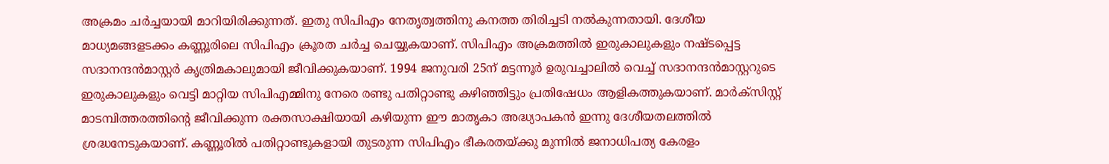അക്രമം ചര്‍ച്ചയായി മാറിയിരിക്കുന്നത്. ഇതു സിപിഎം നേതൃത്വത്തിനു കനത്ത തിരിച്ചടി നല്‍കുന്നതായി. ദേശീയ മാധ്യമങ്ങളടക്കം കണ്ണൂരിലെ സിപിഎം ക്രൂരത ചര്‍ച്ച ചെയ്യുകയാണ്. സിപിഎം അക്രമത്തില്‍ ഇരുകാലുകളും നഷ്ടപ്പെട്ട സദാനന്ദന്‍മാസ്റ്റര്‍ കൃത്രിമകാലുമായി ജീവിക്കുകയാണ്. 1994 ജനുവരി 25ന് മട്ടന്നൂര്‍ ഉരുവച്ചാലില്‍ വെച്ച് സദാനന്ദന്‍മാസ്റ്ററുടെ ഇരുകാലുകളും വെട്ടി മാറ്റിയ സിപിഎമ്മിനു നേരെ രണ്ടു പതിറ്റാണ്ടു കഴിഞ്ഞിട്ടും പ്രതിഷേധം ആളികത്തുകയാണ്. മാര്‍ക്‌സിസ്റ്റ് മാടമ്പിത്തരത്തിന്റെ ജീവിക്കുന്ന രക്തസാക്ഷിയായി കഴിയുന്ന ഈ മാതൃകാ അദ്ധ്യാപകന്‍ ഇന്നു ദേശീയതലത്തില്‍ ശ്രദ്ധനേടുകയാണ്. കണ്ണൂരില്‍ പതിറ്റാണ്ടുകളായി തുടരുന്ന സിപിഎം ഭീകരതയ്‌ക്കു മുന്നില്‍ ജനാധിപത്യ കേരളം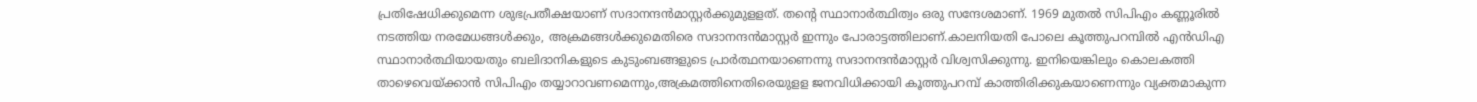പ്രതിഷേധിക്കുമെന്ന ശുഭപ്രതീക്ഷയാണ് സദാനന്ദന്‍മാസ്റ്റര്‍ക്കുമുളളത്. തന്റെ സ്ഥാനാര്‍ത്ഥിത്വം ഒരു സന്ദേശമാണ്. 1969 മുതല്‍ സിപിഎം കണ്ണൂരില്‍ നടത്തിയ നരമേധങ്ങള്‍ക്കും, അക്രമങ്ങള്‍ക്കുമെതിരെ സദാനന്ദന്‍മാസ്റ്റര്‍ ഇന്നും പോരാട്ടത്തിലാണ്.കാലനിയതി പോലെ കൂത്തുപറമ്പില്‍ എന്‍ഡിഎ സ്ഥാനാര്‍ത്ഥിയായതും ബലിദാനികളുടെ കുടുംബങ്ങളുടെ പ്രാര്‍ത്ഥനയാണെന്നു സദാനന്ദന്‍മാസ്റ്റര്‍ വിശ്വസിക്കുന്നു. ഇനിയെങ്കിലും കൊലകത്തി താഴെവെയ്‌ക്കാന്‍ സിപിഎം തയ്യാറാവണമെന്നും,അക്രമത്തിനെതിരെയുളള ജനവിധിക്കായി കൂത്തുപറമ്പ് കാത്തിരിക്കുകയാണെന്നും വ്യക്തമാകുന്ന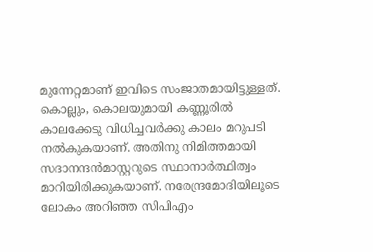മുന്നേറ്റമാണ് ഇവിടെ സംജാതമായിട്ടുള്ളത്. കൊല്ലും, കൊലയുമായി കണ്ണൂരില്‍ കാലക്കേടു വിധിച്ചവര്‍ക്കു കാലം മറുപടി നല്‍കുകയാണ്. അതിനു നിമിത്തമായി സദാനന്ദന്‍മാസ്റ്ററുടെ സ്ഥാനാര്‍ത്ഥിത്വം മാറിയിരിക്കുകയാണ്. നരേന്ദ്രമോദിയിലൂടെ ലോകം അറിഞ്ഞ സിപിഎം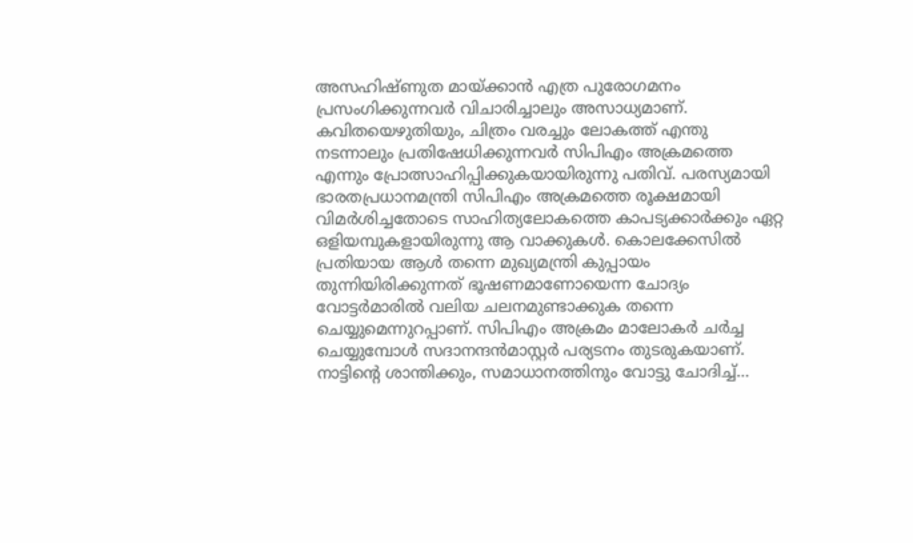അസഹിഷ്ണുത മായ്‌ക്കാന്‍ എത്ര പുരോഗമനം പ്രസംഗിക്കുന്നവര്‍ വിചാരിച്ചാലും അസാധ്യമാണ്. കവിതയെഴുതിയും, ചിത്രം വരച്ചും ലോകത്ത് എന്തു നടന്നാലും പ്രതിഷേധിക്കുന്നവര്‍ സിപിഎം അക്രമത്തെ എന്നും പ്രോത്സാഹിപ്പിക്കുകയായിരുന്നു പതിവ്. പരസ്യമായി ഭാരതപ്രധാനമന്ത്രി സിപിഎം അക്രമത്തെ രൂക്ഷമായി വിമര്‍ശിച്ചതോടെ സാഹിത്യലോകത്തെ കാപട്യക്കാര്‍ക്കും ഏറ്റ ഒളിയമ്പുകളായിരുന്നു ആ വാക്കുകള്‍. കൊലക്കേസില്‍ പ്രതിയായ ആള്‍ തന്നെ മുഖ്യമന്ത്രി കുപ്പായം തുന്നിയിരിക്കുന്നത് ഭൂഷണമാണോയെന്ന ചോദ്യം വോട്ടര്‍മാരില്‍ വലിയ ചലനമുണ്ടാക്കുക തന്നെ ചെയ്യുമെന്നുറപ്പാണ്. സിപിഎം അക്രമം മാലോകര്‍ ചര്‍ച്ച ചെയ്യുമ്പോള്‍ സദാനന്ദന്‍മാസ്റ്റര്‍ പര്യടനം തുടരുകയാണ്. നാട്ടിന്റെ ശാന്തിക്കും, സമാധാനത്തിനും വോട്ടു ചോദിച്ച്…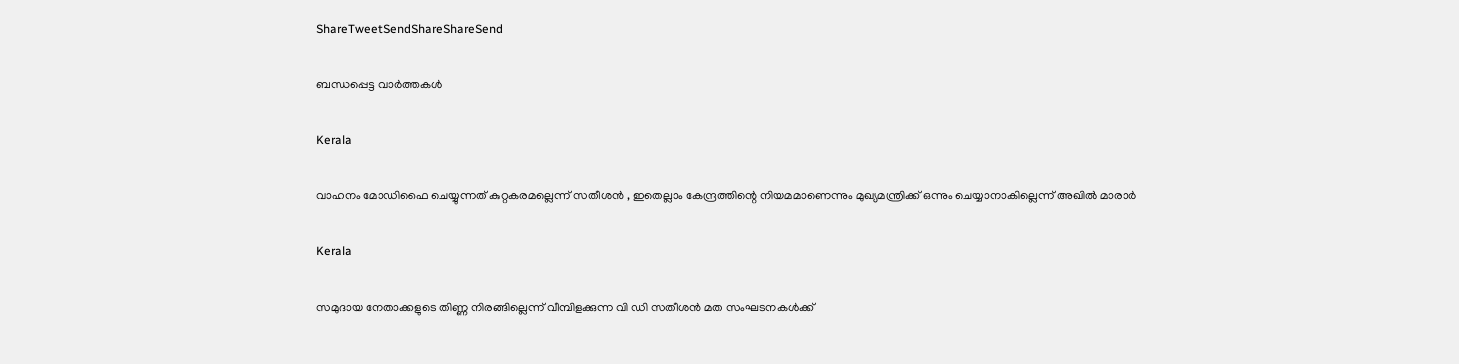ShareTweetSendShareShareSend

ബന്ധപ്പെട്ട വാര്‍ത്തകള്‍

Kerala

വാഹനം മോഡിഫൈ ചെയ്യുന്നത് കുറ്റകരമല്ലെന്ന് സതീശന്‍ , ഇതെല്ലാം കേന്ദ്രത്തിന്റെ നിയമമാണെന്നും മുഖ്യമന്ത്രിക്ക് ഒന്നും ചെയ്യാനാകില്ലെന്ന് അഖില്‍ മാരാര്‍

Kerala

സമുദായ നേതാക്കളുടെ തിണ്ണ നിരങ്ങില്ലെന്ന് വീമ്പിളക്കുന്ന വി ഡി സതീശന്‍ മത സംഘടനകള്‍ക്ക്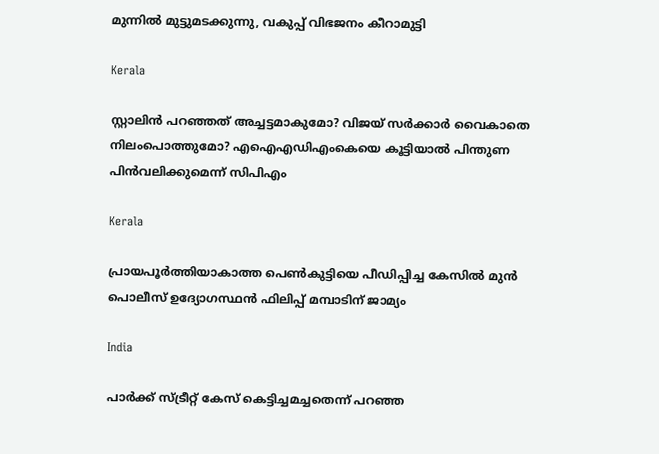മുന്നില്‍ മുട്ടുമടക്കുന്നു, വകുപ്പ് വിഭജനം കീറാമുട്ടി

Kerala

സ്റ്റാലിന്‍ പറഞ്ഞത് അച്ചട്ടമാകുമോ? വിജയ് സർക്കാര്‍ വൈകാതെ നിലംപൊത്തുമോ? എഐഎഡിഎംകെയെ കൂട്ടിയാൽ പിന്തുണ പിൻവലിക്കുമെന്ന് സിപിഎം

Kerala

പ്രായപൂര്‍ത്തിയാകാത്ത പെണ്‍കുട്ടിയെ പീഡിപ്പിച്ച കേസില്‍ മുന്‍ പൊലീസ് ഉദ്യോഗസ്ഥന്‍ ഫിലിപ്പ് മമ്പാടിന് ജാമ്യം

India

പാർക്ക് സ്ട്രീറ്റ് കേസ് കെട്ടിച്ചമച്ചതെന്ന് പറഞ്ഞ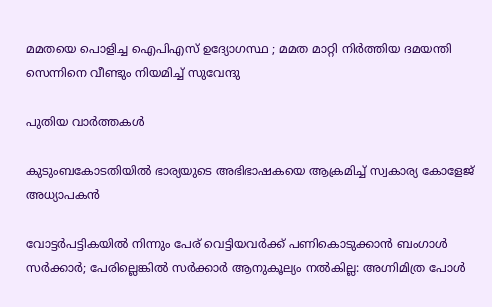മമതയെ പൊളിച്ച ഐപിഎസ് ഉദ്യോഗസ്ഥ ; മമത മാറ്റി നിർത്തിയ ദമയന്തി സെന്നിനെ വീണ്ടും നിയമിച്ച് സുവേന്ദു

പുതിയ വാര്‍ത്തകള്‍

കുടുംബകോടതിയില്‍ ഭാര്യയുടെ അഭിഭാഷകയെ ആക്രമിച്ച് സ്വകാര്യ കോളേജ് അധ്യാപകന്‍

വോട്ടര്‍പട്ടികയില്‍ നിന്നും പേര് വെട്ടിയവര്‍ക്ക് പണികൊടുക്കാന്‍ ബംഗാള്‍ സര്‍ക്കാര്‍; പേരില്ലെങ്കില്‍ സര്‍ക്കാര്‍ ആനുകൂല്യം നല്‍കില്ല: അഗ്നിമിത്ര പോള്‍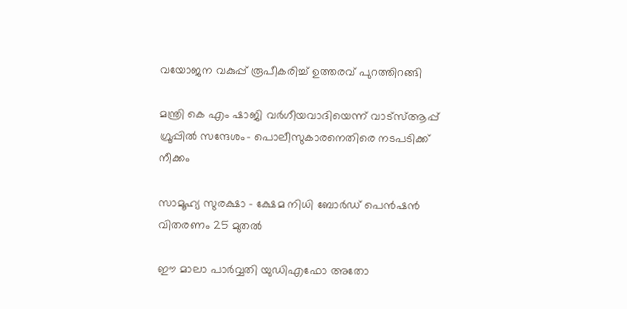വയോജന വകുപ്പ് രൂപീകരിച്ച് ഉത്തരവ് പുറത്തിറങ്ങി

മന്ത്രി കെ എം ഷാജി വര്‍ഗീയവാദിയെന്ന് വാട്സ്ആപ്പ് ഗ്രൂപ്പില്‍ സന്ദേശം- പൊലീസുകാരനെതിരെ നടപടിക്ക് നീക്കം

സാമൂഹ്യ സുരക്ഷാ – ക്ഷേമ നിധി ബോര്‍ഡ് പെന്‍ഷന്‍ വിതരണം 25 മുതല്‍

ഈ മാലാ പാര്‍വ്വതി യുഡിഎഫോ അതോ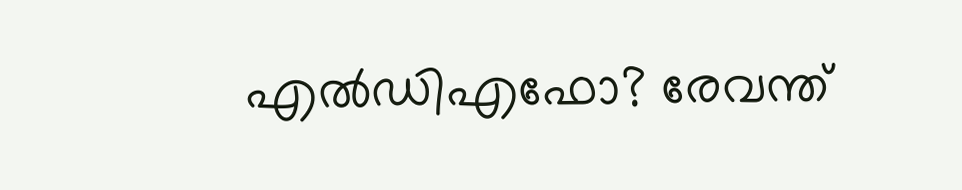എല്‍ഡിഎഫോ? രേവന്ത്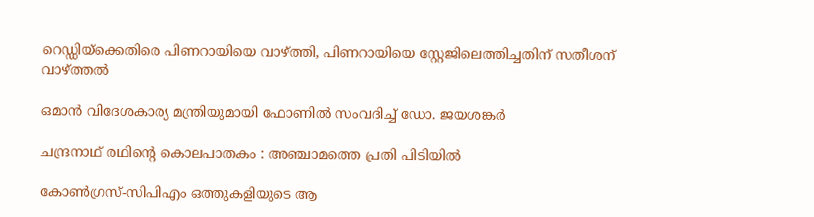റെഡ്ഡിയ്‌ക്കെതിരെ പിണറായിയെ വാഴ്‌ത്തി, പിണറായിയെ സ്റ്റേജിലെത്തിച്ചതിന് സതീശന് വാഴ്‌ത്തല്‍

ഒമാൻ വിദേശകാര്യ മന്ത്രിയുമായി ഫോണിൽ സംവദിച്ച് ഡോ. ജയശങ്കർ

ചന്ദ്രനാഥ് രഥിന്റെ കൊലപാതകം : അഞ്ചാമത്തെ പ്രതി പിടിയിൽ

കോണ്‍ഗ്രസ്-സിപിഎം ഒത്തുകളിയുടെ ആ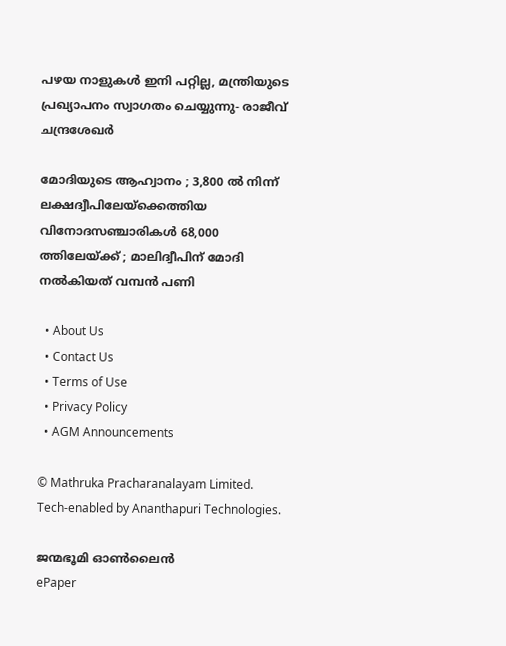പഴയ നാളുകള്‍ ഇനി പറ്റില്ല, മന്ത്രിയുടെ പ്രഖ്യാപനം സ്വാഗതം ചെയ്യുന്നു- രാജീവ് ചന്ദ്രശേഖര്‍

മോദിയുടെ ആഹ്വാനം ; 3,800 ൽ നിന്ന് ലക്ഷദ്വീപിലേയ്‌ക്കെത്തിയ വിനോദസഞ്ചാരികൾ 68,000 ത്തിലേയ്‌ക്ക് ; മാലിദ്വീപിന് മോദി നൽകിയത് വമ്പൻ പണി

  • About Us
  • Contact Us
  • Terms of Use
  • Privacy Policy
  • AGM Announcements

© Mathruka Pracharanalayam Limited.
Tech-enabled by Ananthapuri Technologies.

ജന്മഭൂമി ഓണ്‍ലൈന്‍
ePaper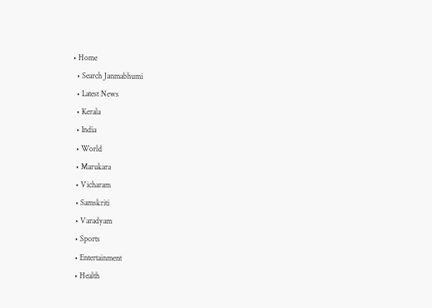• Home
  • Search Janmabhumi
  • Latest News
  • Kerala
  • India
  • World
  • Marukara
  • Vicharam
  • Samskriti
  • Varadyam
  • Sports
  • Entertainment
  • Health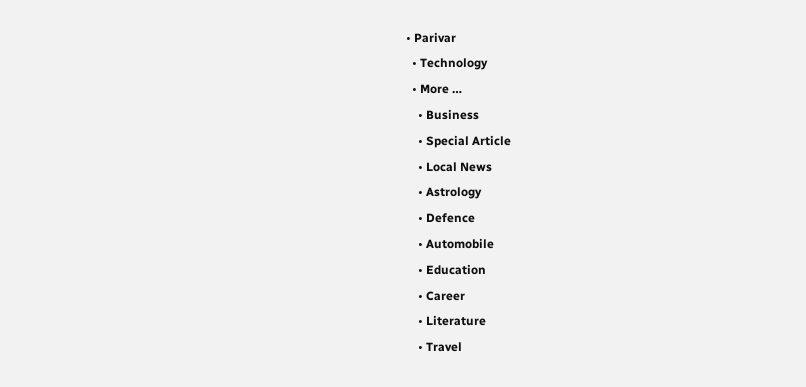• Parivar
  • Technology
  • More …
    • Business
    • Special Article
    • Local News
    • Astrology
    • Defence
    • Automobile
    • Education
    • Career
    • Literature
    • Travel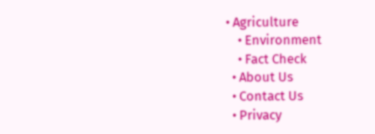• Agriculture
    • Environment
    • Fact Check
  • About Us
  • Contact Us
  • Privacy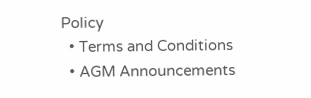Policy
  • Terms and Conditions
  • AGM Announcements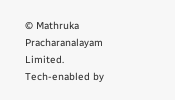© Mathruka Pracharanalayam Limited.
Tech-enabled by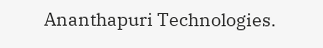Ananthapuri Technologies.